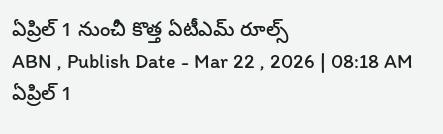ఏప్రిల్ 1 నుంచీ కొత్త ఏటీఎమ్ రూల్స్
ABN , Publish Date - Mar 22 , 2026 | 08:18 AM
ఏప్రిల్ 1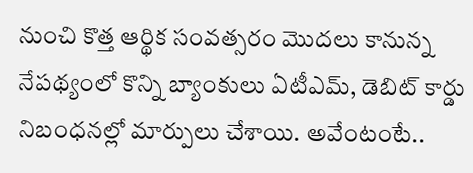నుంచి కొత్త ఆర్థిక సంవత్సరం మొదలు కానున్న నేపథ్యంలో కొన్ని బ్యాంకులు ఏటీఎమ్, డెబిట్ కార్డు నిబంధనల్లో మార్పులు చేశాయి. అవేంటంటే..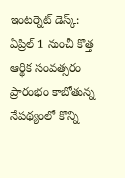ఇంటర్నెట్ డెస్క్: ఏప్రిల్ 1 నుంచీ కొత్త ఆర్థిక సంవత్సరం ప్రారంభం కాబోతున్న నేపథ్యంలో కొన్ని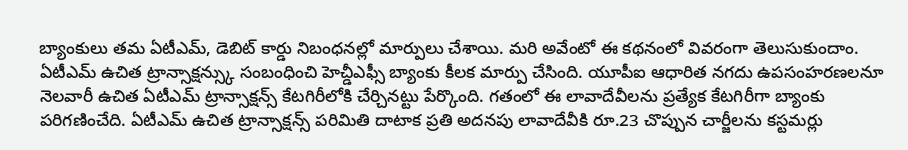బ్యాంకులు తమ ఏటీఎమ్, డెబిట్ కార్డు నిబంధనల్లో మార్పులు చేశాయి. మరి అవేంటో ఈ కథనంలో వివరంగా తెలుసుకుందాం.
ఏటీఎమ్ ఉచిత ట్రాన్సాక్షన్స్కు సంబంధించి హెచ్డీఎఫ్సీ బ్యాంకు కీలక మార్పు చేసింది. యూపీఐ ఆధారిత నగదు ఉపసంహరణలనూ నెలవారీ ఉచిత ఏటీఎమ్ ట్రాన్సాక్షన్స్ కేటగిరీలోకి చేర్చినట్టు పేర్కొంది. గతంలో ఈ లావాదేవీలను ప్రత్యేక కేటగిరీగా బ్యాంకు పరిగణించేది. ఏటీఎమ్ ఉచిత ట్రాన్సాక్షన్స్ పరిమితి దాటాక ప్రతి అదనపు లావాదేవీకి రూ.23 చొప్పున చార్జీలను కస్టమర్లు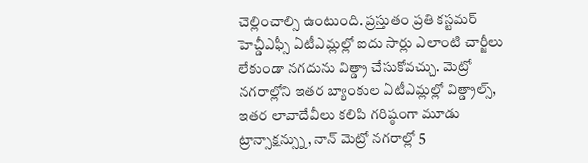చెల్లించాల్సి ఉంటుంది. ప్రస్తుతం ప్రతి కస్టమర్ హెచ్డీఎఫ్సీ ఏటీఎమ్లల్లో ఐదు సార్లు ఎలాంటి చార్జీలు లేకుండా నగదును విత్డ్రా చేసుకోవచ్చు. మెట్రో నగరాల్లోని ఇతర బ్యాంకుల ఏటీఎమ్లల్లో విత్డ్రాల్స్, ఇతర లావాదేవీలు కలిపి గరిష్ఠంగా మూడు ట్రాన్సాక్షన్స్ను, నాన్ మెట్రో నగరాల్లో 5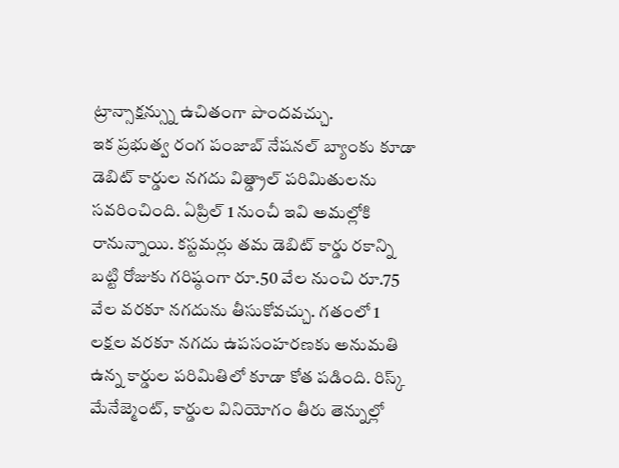ట్రాన్సాక్షన్స్ను ఉచితంగా పొందవచ్చు.
ఇక ప్రభుత్వ రంగ పంజాబ్ నేషనల్ బ్యాంకు కూడా డెబిట్ కార్డుల నగదు విత్డ్రాల్ పరిమితులను సవరించింది. ఏప్రిల్ 1 నుంచీ ఇవి అమల్లోకి రానున్నాయి. కస్టమర్లు తమ డెబిట్ కార్డు రకాన్ని బట్టి రోజుకు గరిష్ఠంగా రూ.50 వేల నుంచి రూ.75 వేల వరకూ నగదును తీసుకోవచ్చు. గతంలో 1 లక్షల వరకూ నగదు ఉపసంహరణకు అనుమతి ఉన్న కార్డుల పరిమితిలో కూడా కోత పడింది. రిస్క్ మేనేజ్మెంట్, కార్డుల వినియోగం తీరు తెన్నుల్లో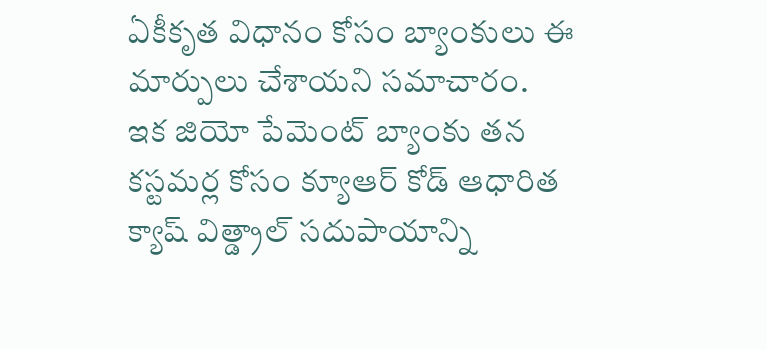ఏకీకృత విధానం కోసం బ్యాంకులు ఈ మార్పులు చేశాయని సమాచారం.
ఇక జియో పేమెంట్ బ్యాంకు తన కస్టమర్ల కోసం క్యూఆర్ కోడ్ ఆధారిత క్యాష్ విత్డ్రాల్ సదుపాయాన్ని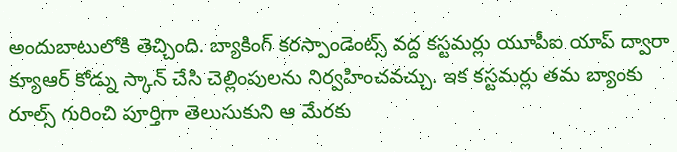అందుబాటులోకి తెచ్చింది. బ్యాకింగ్ కరస్పాండెంట్స్ వద్ద కస్టమర్లు యూపీఐ యాప్ ద్వారా క్యూఆర్ కోడ్ను స్కాన్ చేసి చెల్లింపులను నిర్వహించవచ్చు. ఇక కస్టమర్లు తమ బ్యాంకు రూల్స్ గురించి పూర్తిగా తెలుసుకుని ఆ మేరకు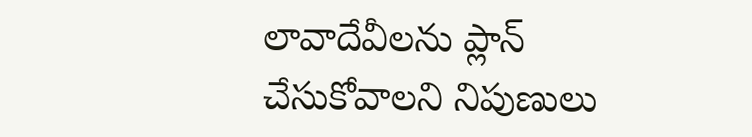లావాదేవీలను ప్లాన్ చేసుకోవాలని నిపుణులు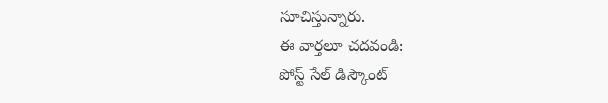సూచిస్తున్నారు.
ఈ వార్తలూ చదవండి:
పోస్ట్ సేల్ డిస్కౌంట్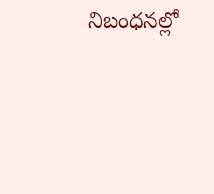నిబంధనల్లో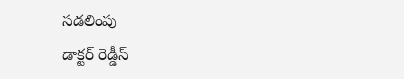సడలింపు
డాక్టర్ రెడ్డీస్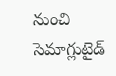నుంచి సెమాగ్లుటైడ్